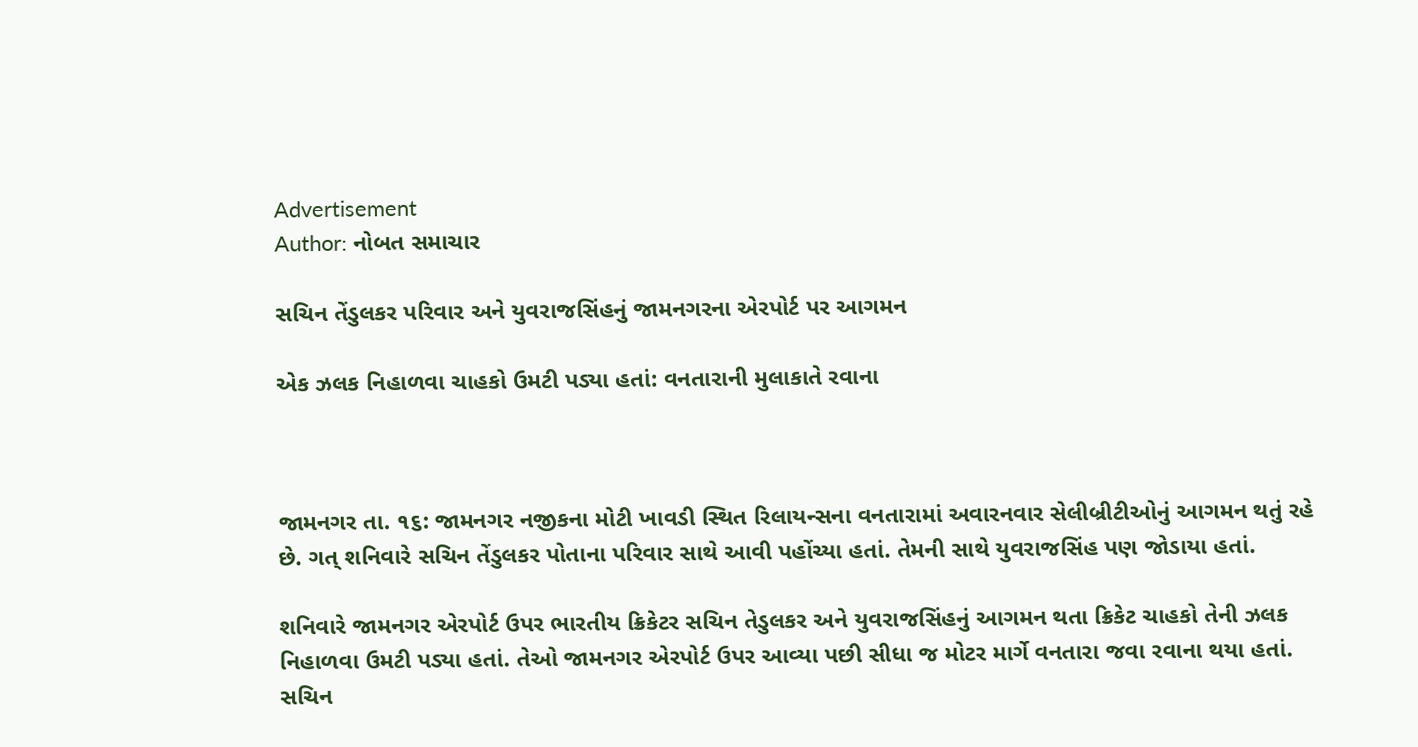Advertisement
Author: નોબત સમાચાર

સચિન તેંડુલકર પરિવાર અને યુવરાજસિંહનું જામનગરના એરપોર્ટ પર આગમન

એક ઝલક નિહાળવા ચાહકો ઉમટી પડ્યા હતાં: વનતારાની મુલાકાતે રવાના



જામનગર તા. ૧૬: જામનગર નજીકના મોટી ખાવડી સ્થિત રિલાયન્સના વનતારામાં અવારનવાર સેલીબ્રીટીઓનું આગમન થતું રહે છે. ગત્ શનિવારે સચિન તેંડુલકર પોતાના પરિવાર સાથે આવી પહોંચ્યા હતાં. તેમની સાથે યુવરાજસિંહ પણ જોડાયા હતાં.

શનિવારે જામનગર એરપોર્ટ ઉપર ભારતીય ક્રિકેટર સચિન તેડુલકર અને યુવરાજસિંહનું આગમન થતા ક્રિકેટ ચાહકો તેની ઝલક નિહાળવા ઉમટી પડ્યા હતાં. તેઓ જામનગર એરપોર્ટ ઉપર આવ્યા પછી સીધા જ મોટર માર્ગે વનતારા જવા રવાના થયા હતાં. સચિન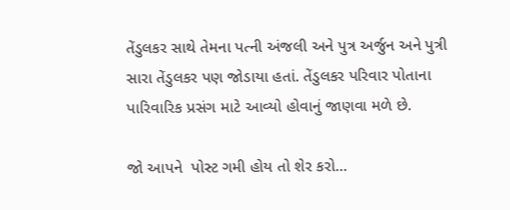તેંડુલકર સાથે તેમના પત્ની અંજલી અને પુત્ર અર્જુન અને પુત્રી સારા તેંડુલકર પણ જોડાયા હતાં. તેંડુલકર પરિવાર પોતાના પારિવારિક પ્રસંગ માટે આવ્યો હોવાનું જાણવા મળે છે.

જો આપને  પોસ્ટ ગમી હોય તો શેર કરો...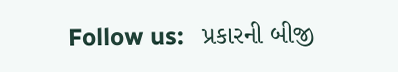Follow us:   પ્રકારની બીજી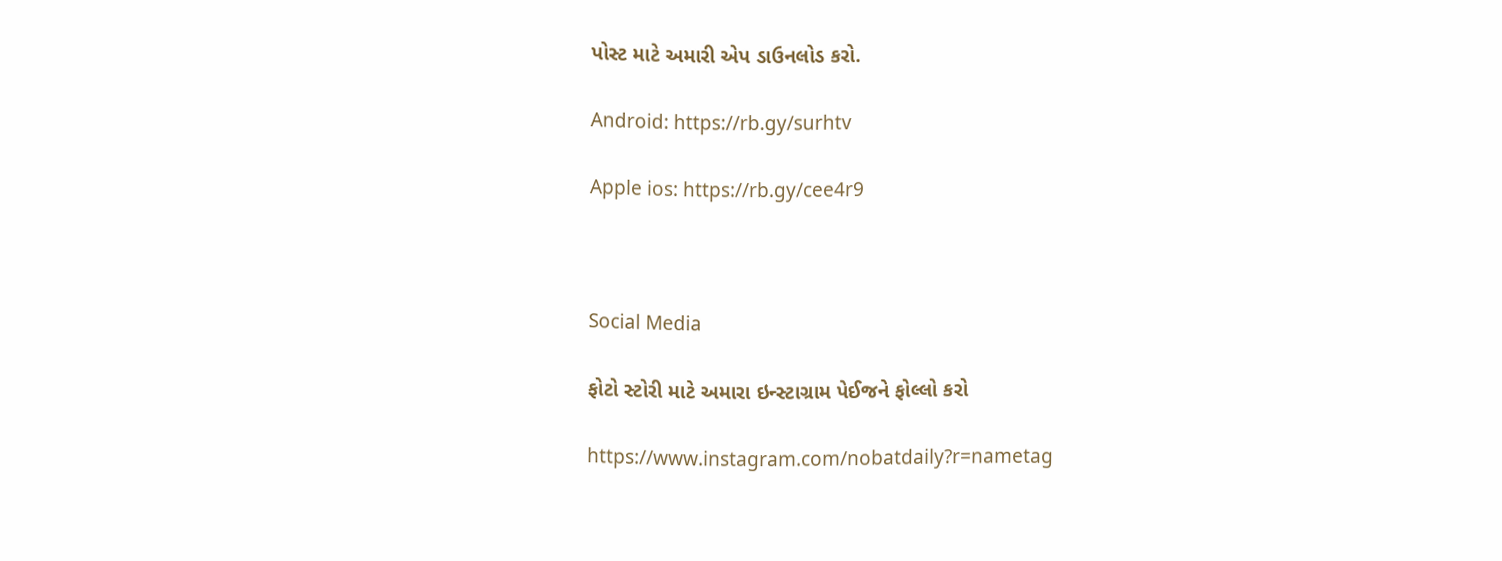પોસ્ટ માટે અમારી એપ ડાઉનલોડ કરો.

Android: https://rb.gy/surhtv

Apple ios: https://rb.gy/cee4r9



Social Media

ફોટો સ્ટોરી માટે અમારા ઇન્સ્ટાગ્રામ પેઈજને ફોલ્લો કરો

https://www.instagram.com/nobatdaily?r=nametag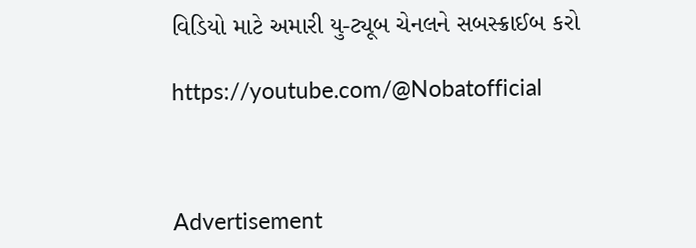વિડિયો માટે અમારી યુ-ટ્યૂબ ચેનલને સબસ્ક્રાઈબ કરો

https://youtube.com/@Nobatofficial



Advertisement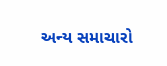અન્ય સમાચારો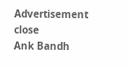Advertisement
close
Ank Bandh